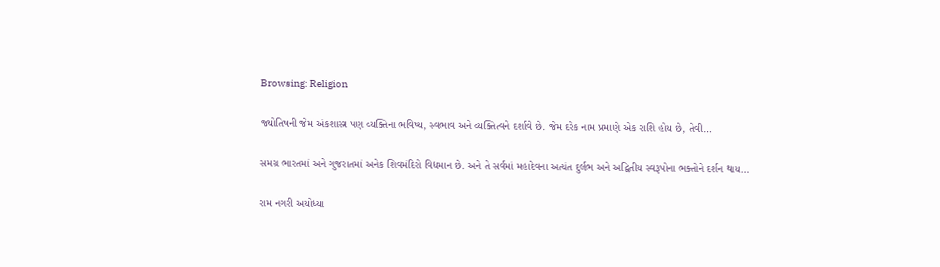Browsing: Religion

જ્યોતિષની જેમ અંકશાસ્ત્ર પણ વ્યક્તિના ભવિષ્ય, સ્વભાવ અને વ્યક્તિત્વને દર્શાવે છે. જેમ દરેક નામ પ્રમાણે એક રાશિ હોય છે, તેવી…

સમગ્ર ભારતમાં અને ગુજરાતમાં અનેક શિવમંદિરો વિદ્યમાન છે. અને તે સર્વમાં મહાદેવના અત્યંત દુર્લભ અને અદ્વિતીય સ્વરૂપોના ભક્તોને દર્શન થાય…

રામ નગરી અયોધ્યા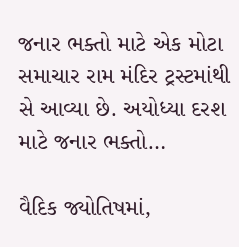જનાર ભક્તો માટે એક મોટા સમાચાર રામ મંદિર ટ્રસ્ટમાંથી સે આવ્યા છે. અયોધ્યા દરશ માટે જનાર ભક્તો…

વૈદિક જ્યોતિષમાં,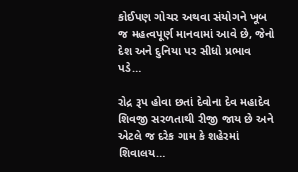કોઈપણ ગોચર અથવા સંયોગને ખૂબ જ મહત્વપૂર્ણ માનવામાં આવે છે, જેનો દેશ અને દુનિયા પર સીધો પ્રભાવ પડે…

રોદ્ર રૂપ હોવા છતાં દેવોના દેવ મહાદેવ શિવજી સરળતાથી રીજી જાય છે અને એટલે જ દરેક ગામ કે શહેરમાં શિવાલય…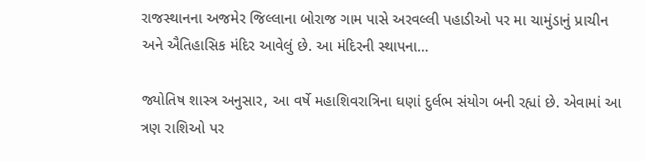રાજસ્થાનના અજમેર જિલ્લાના બોરાજ ગામ પાસે અરવલ્લી પહાડીઓ પર મા ચામુંડાનું પ્રાચીન અને ઐતિહાસિક મંદિર આવેલું છે. આ મંદિરની સ્થાપના…

જ્યોતિષ શાસ્ત્ર અનુસાર, આ વર્ષે મહાશિવરાત્રિના ઘણાં દુર્લભ સંયોગ બની રહ્યાં છે. એવામાં આ ત્રણ રાશિઓ પર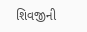શિવજીની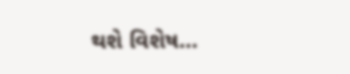થશે વિશેષ…